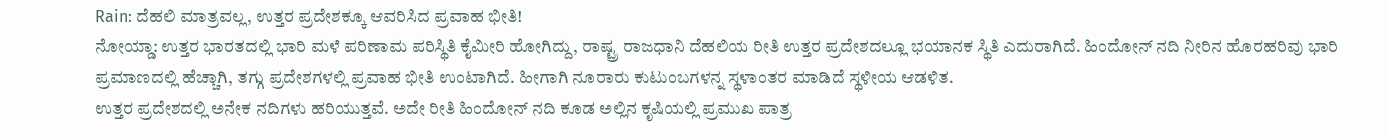Rain: ದೆಹಲಿ ಮಾತ್ರವಲ್ಲ, ಉತ್ತರ ಪ್ರದೇಶಕ್ಕೂ ಆವರಿಸಿದ ಪ್ರವಾಹ ಭೀತಿ!
ನೋಯ್ಡಾ: ಉತ್ತರ ಭಾರತದಲ್ಲಿ ಭಾರಿ ಮಳೆ ಪರಿಣಾಮ ಪರಿಸ್ಥಿತಿ ಕೈಮೀರಿ ಹೋಗಿದ್ದು, ರಾಷ್ಟ್ರ ರಾಜಧಾನಿ ದೆಹಲಿಯ ರೀತಿ ಉತ್ತರ ಪ್ರದೇಶದಲ್ಲೂ ಭಯಾನಕ ಸ್ಥಿತಿ ಎದುರಾಗಿದೆ. ಹಿಂದೋನ್ ನದಿ ನೀರಿನ ಹೊರಹರಿವು ಭಾರಿ ಪ್ರಮಾಣದಲ್ಲಿ ಹೆಚ್ಚಾಗಿ, ತಗ್ಗು ಪ್ರದೇಶಗಳಲ್ಲಿ ಪ್ರವಾಹ ಭೀತಿ ಉಂಟಾಗಿದೆ. ಹೀಗಾಗಿ ನೂರಾರು ಕುಟುಂಬಗಳನ್ನ ಸ್ಥಳಾಂತರ ಮಾಡಿದೆ ಸ್ಥಳೀಯ ಆಡಳಿತ.
ಉತ್ತರ ಪ್ರದೇಶದಲ್ಲಿ ಅನೇಕ ನದಿಗಳು ಹರಿಯುತ್ತವೆ. ಅದೇ ರೀತಿ ಹಿಂದೋನ್ ನದಿ ಕೂಡ ಅಲ್ಲಿನ ಕೃಷಿಯಲ್ಲಿ ಪ್ರಮುಖ ಪಾತ್ರ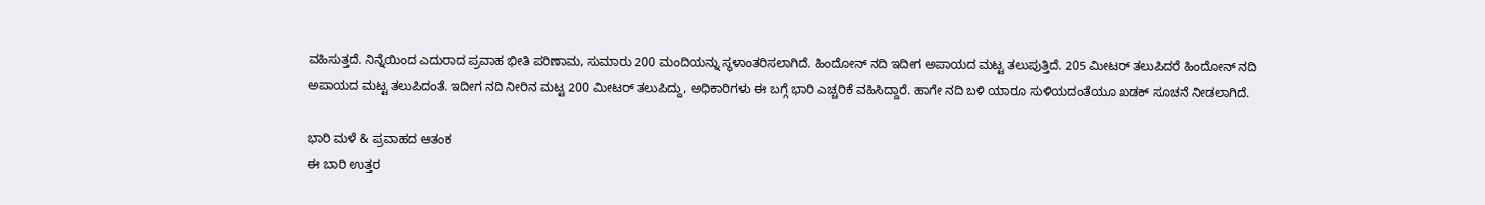ವಹಿಸುತ್ತದೆ. ನಿನ್ನೆಯಿಂದ ಎದುರಾದ ಪ್ರವಾಹ ಭೀತಿ ಪರಿಣಾಮ, ಸುಮಾರು 200 ಮಂದಿಯನ್ನು ಸ್ಥಳಾಂತರಿಸಲಾಗಿದೆ. ಹಿಂದೋನ್ ನದಿ ಇದೀಗ ಅಪಾಯದ ಮಟ್ಟ ತಲುಪುತ್ತಿದೆ. 205 ಮೀಟರ್ ತಲುಪಿದರೆ ಹಿಂದೋನ್ ನದಿ ಅಪಾಯದ ಮಟ್ಟ ತಲುಪಿದಂತೆ. ಇದೀಗ ನದಿ ನೀರಿನ ಮಟ್ಟ 200 ಮೀಟರ್ ತಲುಪಿದ್ದು, ಅಧಿಕಾರಿಗಳು ಈ ಬಗ್ಗೆ ಭಾರಿ ಎಚ್ಚರಿಕೆ ವಹಿಸಿದ್ದಾರೆ. ಹಾಗೇ ನದಿ ಬಳಿ ಯಾರೂ ಸುಳಿಯದಂತೆಯೂ ಖಡಕ್ ಸೂಚನೆ ನೀಡಲಾಗಿದೆ.

ಭಾರಿ ಮಳೆ & ಪ್ರವಾಹದ ಆತಂಕ
ಈ ಬಾರಿ ಉತ್ತರ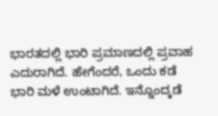ಭಾರತದಲ್ಲಿ ಭಾರಿ ಪ್ರಮಾಣದಲ್ಲಿ ಪ್ರವಾಹ ಎದುರಾಗಿದೆ. ಹೇಗೆಂದರೆ, ಒಂದು ಕಡೆ ಭಾರಿ ಮಳೆ ಉಂಟಾಗಿದೆ. ಇನ್ನೊಂದ್ಕಡೆ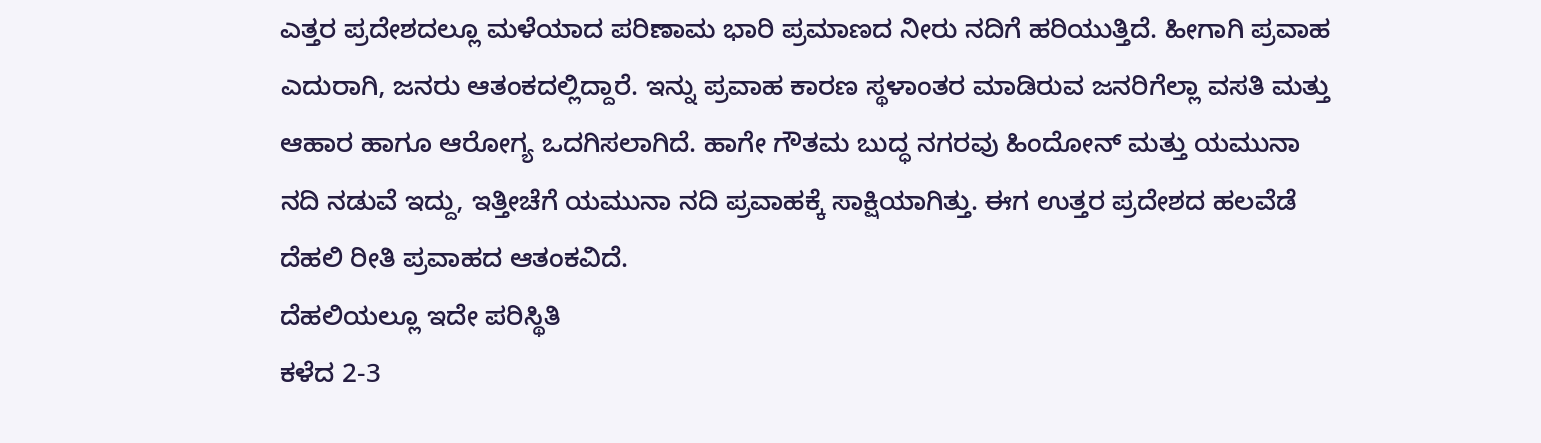ಎತ್ತರ ಪ್ರದೇಶದಲ್ಲೂ ಮಳೆಯಾದ ಪರಿಣಾಮ ಭಾರಿ ಪ್ರಮಾಣದ ನೀರು ನದಿಗೆ ಹರಿಯುತ್ತಿದೆ. ಹೀಗಾಗಿ ಪ್ರವಾಹ ಎದುರಾಗಿ, ಜನರು ಆತಂಕದಲ್ಲಿದ್ದಾರೆ. ಇನ್ನು ಪ್ರವಾಹ ಕಾರಣ ಸ್ಥಳಾಂತರ ಮಾಡಿರುವ ಜನರಿಗೆಲ್ಲಾ ವಸತಿ ಮತ್ತು ಆಹಾರ ಹಾಗೂ ಆರೋಗ್ಯ ಒದಗಿಸಲಾಗಿದೆ. ಹಾಗೇ ಗೌತಮ ಬುದ್ಧ ನಗರವು ಹಿಂದೋನ್ ಮತ್ತು ಯಮುನಾ ನದಿ ನಡುವೆ ಇದ್ದು, ಇತ್ತೀಚೆಗೆ ಯಮುನಾ ನದಿ ಪ್ರವಾಹಕ್ಕೆ ಸಾಕ್ಷಿಯಾಗಿತ್ತು. ಈಗ ಉತ್ತರ ಪ್ರದೇಶದ ಹಲವೆಡೆ ದೆಹಲಿ ರೀತಿ ಪ್ರವಾಹದ ಆತಂಕವಿದೆ.
ದೆಹಲಿಯಲ್ಲೂ ಇದೇ ಪರಿಸ್ಥಿತಿ
ಕಳೆದ 2-3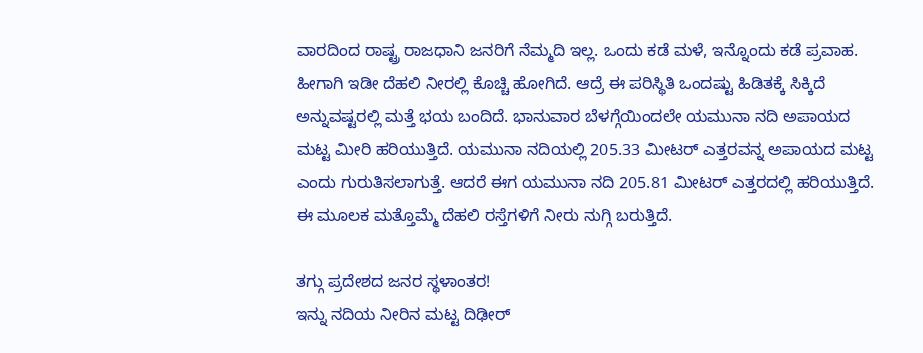ವಾರದಿಂದ ರಾಷ್ಟ್ರ ರಾಜಧಾನಿ ಜನರಿಗೆ ನೆಮ್ಮದಿ ಇಲ್ಲ. ಒಂದು ಕಡೆ ಮಳೆ, ಇನ್ನೊಂದು ಕಡೆ ಪ್ರವಾಹ. ಹೀಗಾಗಿ ಇಡೀ ದೆಹಲಿ ನೀರಲ್ಲಿ ಕೊಚ್ಚಿ ಹೋಗಿದೆ. ಆದ್ರೆ ಈ ಪರಿಸ್ಥಿತಿ ಒಂದಷ್ಟು ಹಿಡಿತಕ್ಕೆ ಸಿಕ್ಕಿದೆ ಅನ್ನುವಷ್ಟರಲ್ಲಿ ಮತ್ತೆ ಭಯ ಬಂದಿದೆ. ಭಾನುವಾರ ಬೆಳಗ್ಗೆಯಿಂದಲೇ ಯಮುನಾ ನದಿ ಅಪಾಯದ ಮಟ್ಟ ಮೀರಿ ಹರಿಯುತ್ತಿದೆ. ಯಮುನಾ ನದಿಯಲ್ಲಿ 205.33 ಮೀಟರ್ ಎತ್ತರವನ್ನ ಅಪಾಯದ ಮಟ್ಟ ಎಂದು ಗುರುತಿಸಲಾಗುತ್ತೆ. ಆದರೆ ಈಗ ಯಮುನಾ ನದಿ 205.81 ಮೀಟರ್ ಎತ್ತರದಲ್ಲಿ ಹರಿಯುತ್ತಿದೆ. ಈ ಮೂಲಕ ಮತ್ತೊಮ್ಮೆ ದೆಹಲಿ ರಸ್ತೆಗಳಿಗೆ ನೀರು ನುಗ್ಗಿ ಬರುತ್ತಿದೆ.

ತಗ್ಗು ಪ್ರದೇಶದ ಜನರ ಸ್ಥಳಾಂತರ!
ಇನ್ನು ನದಿಯ ನೀರಿನ ಮಟ್ಟ ದಿಢೀರ್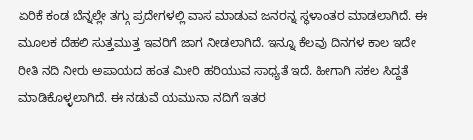ಏರಿಕೆ ಕಂಡ ಬೆನ್ನಲ್ಲೇ ತಗ್ಗು ಪ್ರದೇಗಳಲ್ಲಿ ವಾಸ ಮಾಡುವ ಜನರನ್ನ ಸ್ಥಳಾಂತರ ಮಾಡಲಾಗಿದೆ. ಈ ಮೂಲಕ ದೆಹಲಿ ಸುತ್ತಮುತ್ತ ಇವರಿಗೆ ಜಾಗ ನೀಡಲಾಗಿದೆ. ಇನ್ನೂ ಕೆಲವು ದಿನಗಳ ಕಾಲ ಇದೇ ರೀತಿ ನದಿ ನೀರು ಅಪಾಯದ ಹಂತ ಮೀರಿ ಹರಿಯುವ ಸಾಧ್ಯತೆ ಇದೆ. ಹೀಗಾಗಿ ಸಕಲ ಸಿದ್ದತೆ ಮಾಡಿಕೊಳ್ಳಲಾಗಿದೆ. ಈ ನಡುವೆ ಯಮುನಾ ನದಿಗೆ ಇತರ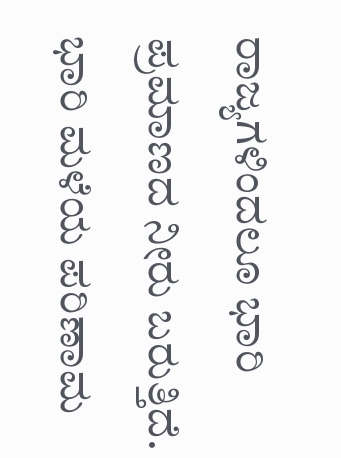ರಾಜ್ಯಗಳಿಂದಲೂ ಭಾರಿ ಪ್ರಮಾಣದ ನೀರು ಬರುತ್ತಿದೆ. ಭಾರಿ ಮಳೆಯ ಪರಿಣಾಮ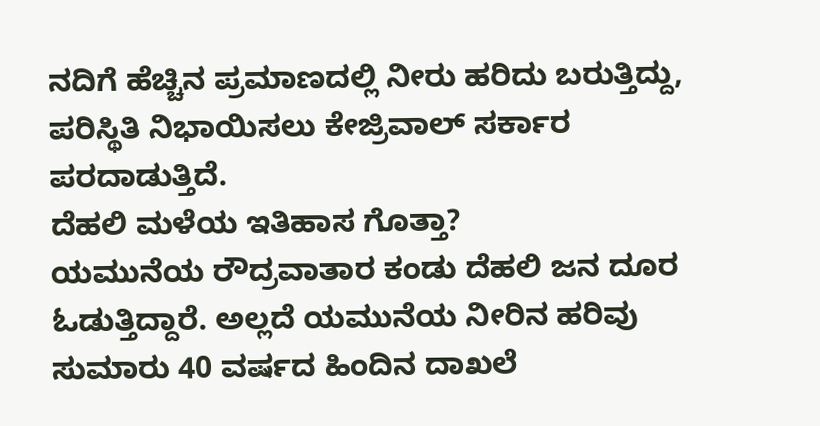ನದಿಗೆ ಹೆಚ್ಚಿನ ಪ್ರಮಾಣದಲ್ಲಿ ನೀರು ಹರಿದು ಬರುತ್ತಿದ್ದು, ಪರಿಸ್ಥಿತಿ ನಿಭಾಯಿಸಲು ಕೇಜ್ರಿವಾಲ್ ಸರ್ಕಾರ ಪರದಾಡುತ್ತಿದೆ.
ದೆಹಲಿ ಮಳೆಯ ಇತಿಹಾಸ ಗೊತ್ತಾ?
ಯಮುನೆಯ ರೌದ್ರವಾತಾರ ಕಂಡು ದೆಹಲಿ ಜನ ದೂರ ಓಡುತ್ತಿದ್ದಾರೆ. ಅಲ್ಲದೆ ಯಮುನೆಯ ನೀರಿನ ಹರಿವು ಸುಮಾರು 40 ವರ್ಷದ ಹಿಂದಿನ ದಾಖಲೆ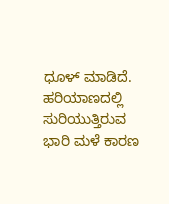ಧೂಳ್ ಮಾಡಿದೆ. ಹರಿಯಾಣದಲ್ಲಿ ಸುರಿಯುತ್ತಿರುವ ಭಾರಿ ಮಳೆ ಕಾರಣ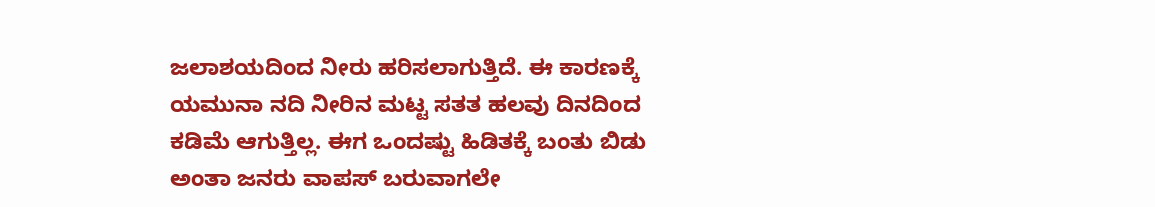ಜಲಾಶಯದಿಂದ ನೀರು ಹರಿಸಲಾಗುತ್ತಿದೆ. ಈ ಕಾರಣಕ್ಕೆ ಯಮುನಾ ನದಿ ನೀರಿನ ಮಟ್ಟ ಸತತ ಹಲವು ದಿನದಿಂದ ಕಡಿಮೆ ಆಗುತ್ತಿಲ್ಲ. ಈಗ ಒಂದಷ್ಟು ಹಿಡಿತಕ್ಕೆ ಬಂತು ಬಿಡು ಅಂತಾ ಜನರು ವಾಪಸ್ ಬರುವಾಗಲೇ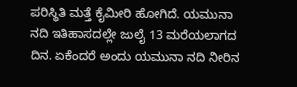ಪರಿಸ್ಥಿತಿ ಮತ್ತೆ ಕೈಮೀರಿ ಹೋಗಿದೆ. ಯಮುನಾ ನದಿ ಇತಿಹಾಸದಲ್ಲೇ ಜುಲೈ 13 ಮರೆಯಲಾಗದ ದಿನ. ಏಕೆಂದರೆ ಅಂದು ಯಮುನಾ ನದಿ ನೀರಿನ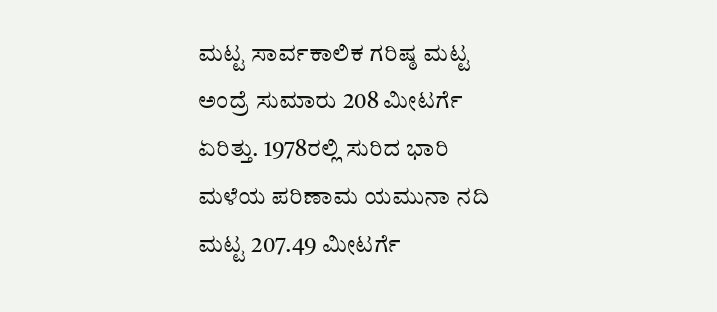ಮಟ್ಟ ಸಾರ್ವಕಾಲಿಕ ಗರಿಷ್ಠ ಮಟ್ಟ ಅಂದ್ರೆ ಸುಮಾರು 208 ಮೀಟರ್ಗೆ ಏರಿತ್ತು. 1978ರಲ್ಲಿ ಸುರಿದ ಭಾರಿ ಮಳೆಯ ಪರಿಣಾಮ ಯಮುನಾ ನದಿ ಮಟ್ಟ 207.49 ಮೀಟರ್ಗೆ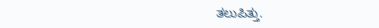ತಲುಪಿತ್ತು.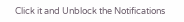Click it and Unblock the Notifications